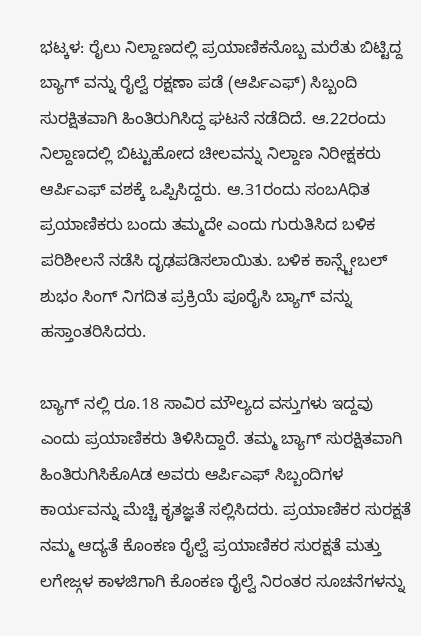ಭಟ್ಕಳ: ರೈಲು ನಿಲ್ದಾಣದಲ್ಲಿ ಪ್ರಯಾಣಿಕನೊಬ್ಬ ಮರೆತು ಬಿಟ್ಟಿದ್ದ ಬ್ಯಾಗ್ ವನ್ನು ರೈಲ್ವೆ ರಕ್ಷಣಾ ಪಡೆ (ಆರ್ಪಿಎಫ್) ಸಿಬ್ಬಂದಿ ಸುರಕ್ಷಿತವಾಗಿ ಹಿಂತಿರುಗಿಸಿದ್ದ ಘಟನೆ ನಡೆದಿದೆ. ಆ.22ರಂದು ನಿಲ್ದಾಣದಲ್ಲಿ ಬಿಟ್ಟುಹೋದ ಚೀಲವನ್ನು ನಿಲ್ದಾಣ ನಿರೀಕ್ಷಕರು ಆರ್ಪಿಎಫ್ ವಶಕ್ಕೆ ಒಪ್ಪಿಸಿದ್ದರು. ಆ.31ರಂದು ಸಂಬAಧಿತ ಪ್ರಯಾಣಿಕರು ಬಂದು ತಮ್ಮದೇ ಎಂದು ಗುರುತಿಸಿದ ಬಳಿಕ ಪರಿಶೀಲನೆ ನಡೆಸಿ ದೃಢಪಡಿಸಲಾಯಿತು. ಬಳಿಕ ಕಾನ್ಸ್ಟೇಬಲ್ ಶುಭಂ ಸಿಂಗ್ ನಿಗದಿತ ಪ್ರಕ್ರಿಯೆ ಪೂರೈಸಿ ಬ್ಯಾಗ್ ವನ್ನು ಹಸ್ತಾಂತರಿಸಿದರು.

ಬ್ಯಾಗ್ ನಲ್ಲಿ ರೂ.18 ಸಾವಿರ ಮೌಲ್ಯದ ವಸ್ತುಗಳು ಇದ್ದವು ಎಂದು ಪ್ರಯಾಣಿಕರು ತಿಳಿಸಿದ್ದಾರೆ. ತಮ್ಮ ಬ್ಯಾಗ್ ಸುರಕ್ಷಿತವಾಗಿ ಹಿಂತಿರುಗಿಸಿಕೊAಡ ಅವರು ಆರ್ಪಿಎಫ್ ಸಿಬ್ಬಂದಿಗಳ ಕಾರ್ಯವನ್ನು ಮೆಚ್ಚಿ ಕೃತಜ್ಞತೆ ಸಲ್ಲಿಸಿದರು. ಪ್ರಯಾಣಿಕರ ಸುರಕ್ಷತೆ ನಮ್ಮ ಆದ್ಯತೆ ಕೊಂಕಣ ರೈಲ್ವೆ ಪ್ರಯಾಣಿಕರ ಸುರಕ್ಷತೆ ಮತ್ತು ಲಗೇಜ್ಗಳ ಕಾಳಜಿಗಾಗಿ ಕೊಂಕಣ ರೈಲ್ವೆ ನಿರಂತರ ಸೂಚನೆಗಳನ್ನು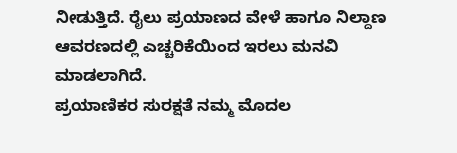ನೀಡುತ್ತಿದೆ. ರೈಲು ಪ್ರಯಾಣದ ವೇಳೆ ಹಾಗೂ ನಿಲ್ದಾಣ ಆವರಣದಲ್ಲಿ ಎಚ್ಚರಿಕೆಯಿಂದ ಇರಲು ಮನವಿ ಮಾಡಲಾಗಿದೆ.
ಪ್ರಯಾಣಿಕರ ಸುರಕ್ಷತೆ ನಮ್ಮ ಮೊದಲ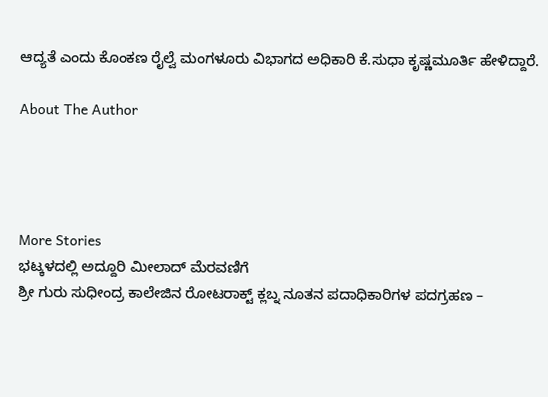ಆದ್ಯತೆ ಎಂದು ಕೊಂಕಣ ರೈಲ್ವೆ ಮಂಗಳೂರು ವಿಭಾಗದ ಅಧಿಕಾರಿ ಕೆ.ಸುಧಾ ಕೃಷ್ಣಮೂರ್ತಿ ಹೇಳಿದ್ದಾರೆ.

About The Author




More Stories
ಭಟ್ಕಳದಲ್ಲಿ ಅದ್ದೂರಿ ಮೀಲಾದ್ ಮೆರವಣಿಗೆ
ಶ್ರೀ ಗುರು ಸುಧೀಂದ್ರ ಕಾಲೇಜಿನ ರೋಟರಾಕ್ಟ್ ಕ್ಲಬ್ನ ನೂತನ ಪದಾಧಿಕಾರಿಗಳ ಪದಗ್ರಹಣ –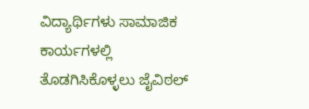ವಿದ್ಯಾರ್ಥಿಗಳು ಸಾಮಾಜಿಕ ಕಾರ್ಯಗಳಲ್ಲಿ ತೊಡಗಿಸಿಕೊಳ್ಳಲು ಜೈವಿಠಲ್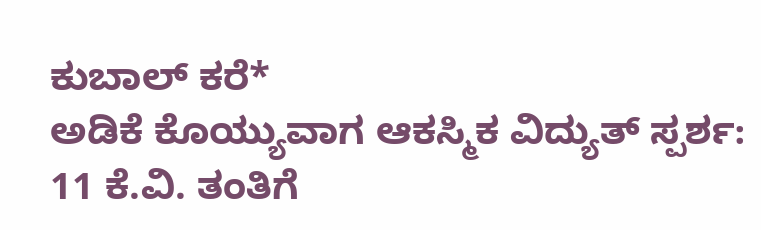ಕುಬಾಲ್ ಕರೆ*
ಅಡಿಕೆ ಕೊಯ್ಯುವಾಗ ಆಕಸ್ಮಿಕ ವಿದ್ಯುತ್ ಸ್ಪರ್ಶ: 11 ಕೆ.ವಿ. ತಂತಿಗೆ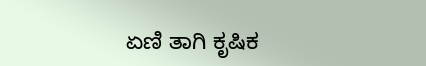ಏಣಿ ತಾಗಿ ಕೃಷಿಕ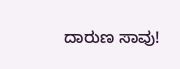ದಾರುಣ ಸಾವು!